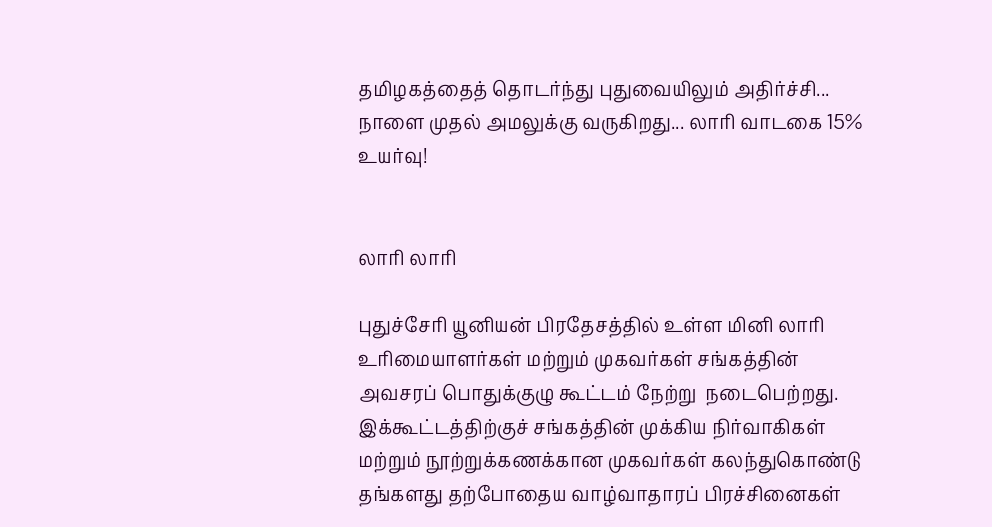தமிழகத்தைத் தொடர்ந்து புதுவையிலும் அதிர்ச்சி... நாளை முதல் அமலுக்கு வருகிறது... லாரி வாடகை 15% உயர்வு!


லாரி லாரி

புதுச்சேரி யூனியன் பிரதேசத்தில் உள்ள மினி லாரி உரிமையாளர்கள் மற்றும் முகவர்கள் சங்கத்தின் அவசரப் பொதுக்குழு கூட்டம் நேற்று  நடைபெற்றது. இக்கூட்டத்திற்குச் சங்கத்தின் முக்கிய நிர்வாகிகள் மற்றும் நூற்றுக்கணக்கான முகவர்கள் கலந்துகொண்டு தங்களது தற்போதைய வாழ்வாதாரப் பிரச்சினைகள்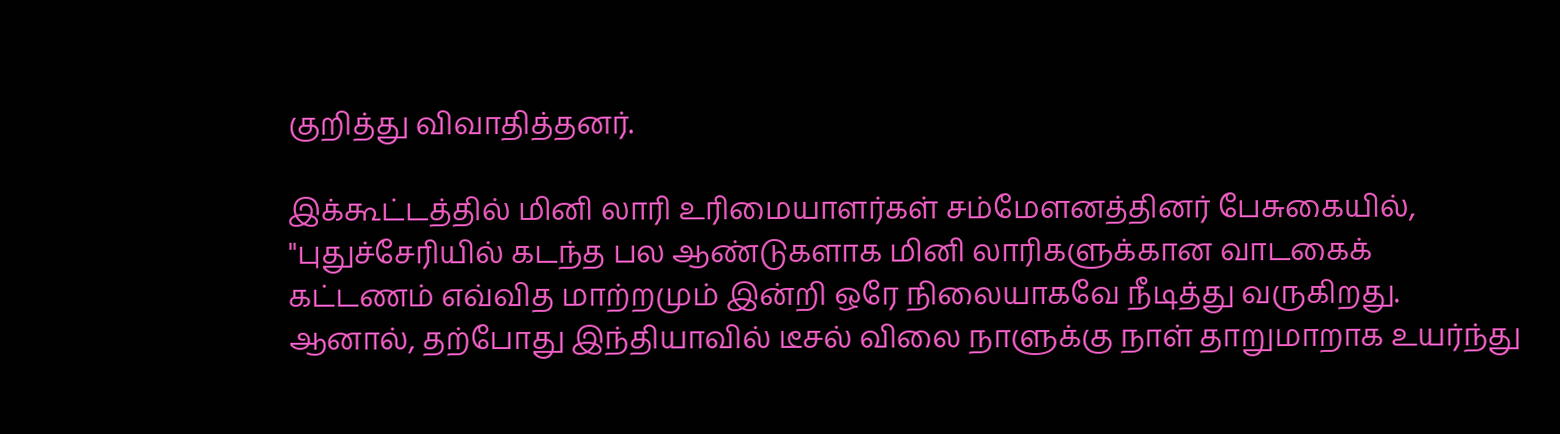குறித்து விவாதித்தனர்.

இக்கூட்டத்தில் மினி லாரி உரிமையாளர்கள் சம்மேளனத்தினர் பேசுகையில், "புதுச்சேரியில் கடந்த பல ஆண்டுகளாக மினி லாரிகளுக்கான வாடகைக் கட்டணம் எவ்வித மாற்றமும் இன்றி ஒரே நிலையாகவே நீடித்து வருகிறது. ஆனால், தற்போது இந்தியாவில் டீசல் விலை நாளுக்கு நாள் தாறுமாறாக உயர்ந்து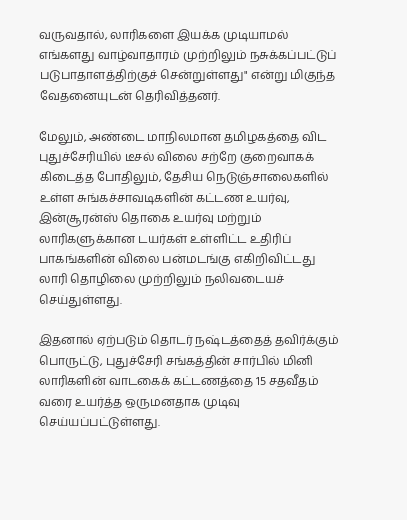வருவதால், லாரிகளை இயக்க முடியாமல் எங்களது வாழ்வாதாரம் முற்றிலும் நசுக்கப்பட்டுப் படுபாதாளத்திற்குச் சென்றுள்ளது" என்று மிகுந்த வேதனையுடன் தெரிவித்தனர்.

மேலும், அண்டை மாநிலமான தமிழகத்தை விட புதுச்சேரியில் டீசல் விலை சற்றே குறைவாகக் கிடைத்த போதிலும், தேசிய நெடுஞ்சாலைகளில் உள்ள சுங்கச்சாவடிகளின் கட்டண உயர்வு, இன்சூரன்ஸ் தொகை உயர்வு மற்றும் லாரிகளுக்கான டயர்கள் உள்ளிட்ட உதிரிப் பாகங்களின் விலை பன்மடங்கு எகிறிவிட்டது லாரி தொழிலை முற்றிலும் நலிவடையச் செய்துள்ளது.

இதனால் ஏற்படும் தொடர் நஷ்டத்தைத் தவிர்க்கும் பொருட்டு, புதுச்சேரி சங்கத்தின் சார்பில் மினி லாரிகளின் வாடகைக் கட்டணத்தை 15 சதவீதம் வரை உயர்த்த ஒருமனதாக முடிவு செய்யப்பட்டுள்ளது.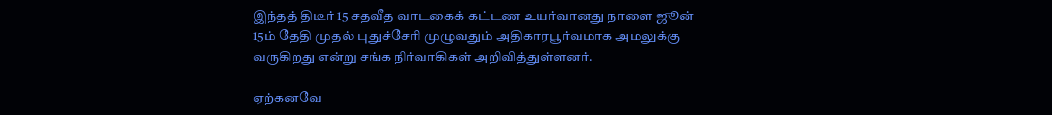இந்தத் திடீர் 15 சதவீத வாடகைக் கட்டண உயர்வானது நாளை ஜூன் 15ம் தேதி முதல் புதுச்சேரி முழுவதும் அதிகாரபூர்வமாக அமலுக்கு வருகிறது என்று சங்க நிர்வாகிகள் அறிவித்துள்ளனர்.

ஏற்கனவே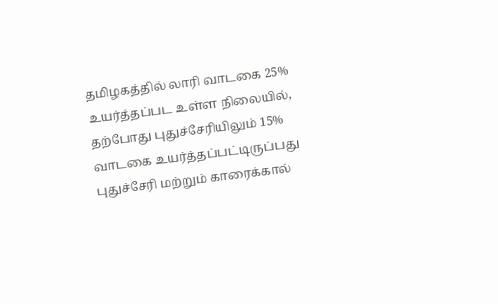தமிழகத்தில் லாரி வாடகை 25% உயர்த்தப்பட உள்ள நிலையில், தற்போது புதுச்சேரியிலும் 15% வாடகை உயர்த்தப்பட்டிருப்பது புதுச்சேரி மற்றும் காரைக்கால்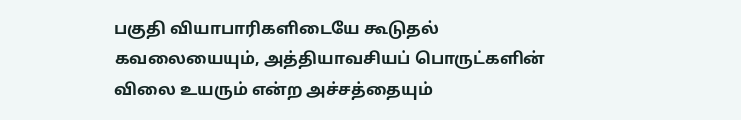பகுதி வியாபாரிகளிடையே கூடுதல் கவலையையும், அத்தியாவசியப் பொருட்களின் விலை உயரும் என்ற அச்சத்தையும்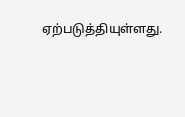ஏற்படுத்தியுள்ளது.